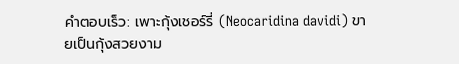คำตอบเร็ว: เพาะกุ้งเชอร์รี่ (Neocaridina davidi) ขายเป็นกุ้งสวยงาม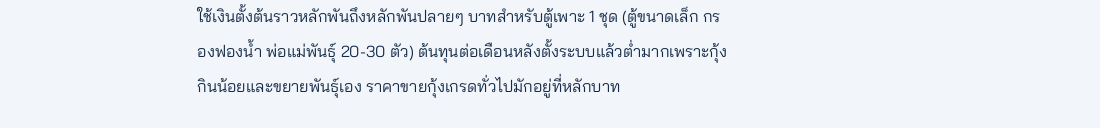ใช้เงินตั้งต้นราวหลักพันถึงหลักพันปลายๆ บาทสำหรับตู้เพาะ 1 ชุด (ตู้ขนาดเล็ก กรองฟองน้ำ พ่อแม่พันธุ์ 20-30 ตัว) ต้นทุนต่อเดือนหลังตั้งระบบแล้วต่ำมากเพราะกุ้งกินน้อยและขยายพันธุ์เอง ราคาขายกุ้งเกรดทั่วไปมักอยู่ที่หลักบาท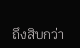ถึงสิบกว่า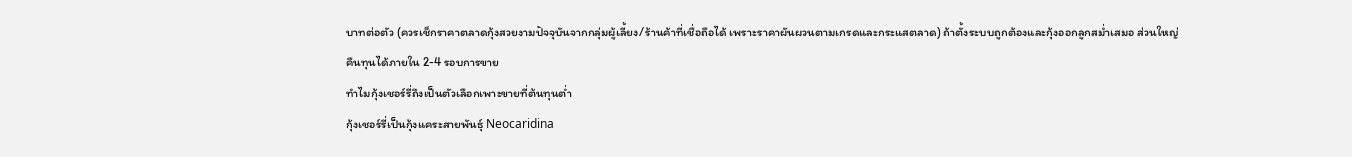บาทต่อตัว (ควรเช็กราคาตลาดกุ้งสวยงามปัจจุบันจากกลุ่มผู้เลี้ยง/ร้านค้าที่เชื่อถือได้ เพราะราคาผันผวนตามเกรดและกระแสตลาด) ถ้าตั้งระบบถูกต้องและกุ้งออกลูกสม่ำเสมอ ส่วนใหญ่คืนทุนได้ภายใน 2-4 รอบการขาย
ทำไมกุ้งเชอร์รี่ถึงเป็นตัวเลือกเพาะขายที่ต้นทุนต่ำ
กุ้งเชอร์รี่เป็นกุ้งแคระสายพันธุ์ Neocaridina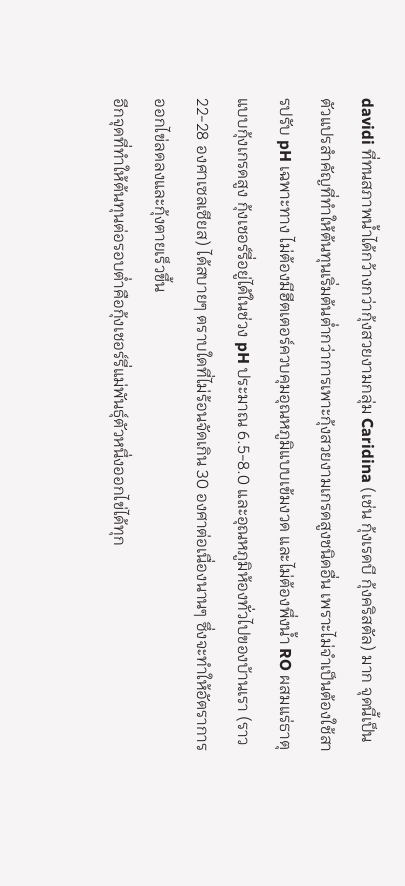davidi ที่ทนสภาพน้ำได้กว้างกว่ากุ้งสวยงามกลุ่ม Caridina (เช่น กุ้งเรดบี กุ้งคริสตัล) มาก จุดนี้เป็นตัวแปรสำคัญที่ทำให้ต้นทุนเริ่มต้นต่ำกว่าการเพาะกุ้งสวยงามเกรดสูงชนิดอื่น เพราะไม่จำเป็นต้องใช้สารปรับ pH เฉพาะทาง ไม่ต้องมีฮีตเตอร์ควบคุมอุณหภูมิแบบเข้มงวด และไม่ต้องพึ่งน้ำ RO ผสมแร่ธาตุแบบกุ้งเกรดสูง กุ้งเชอร์รี่อยู่ได้ในช่วง pH ประมาณ 6.5-8.0 และอุณหภูมิห้องทั่วไปของบ้านเรา (ราว 22-28 องศาเซลเซียส) ได้สบายๆ ตราบใดที่ไม่ร้อนจัดเกิน 30 องศาต่อเนื่องนานๆ ซึ่งจะทำให้อัตราการออกไข่ลดลงและกุ้งตายเร็วขึ้น
อีกจุดที่ทำให้ต้นทุนต่อรอบต่ำคือกุ้งเชอร์รี่แม่พันธุ์ตัวหนึ่งออกไข่ได้ทุก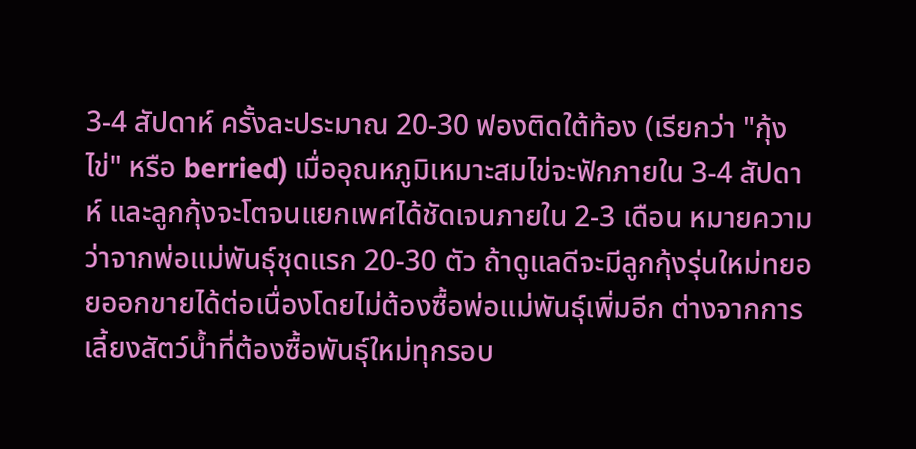3-4 สัปดาห์ ครั้งละประมาณ 20-30 ฟองติดใต้ท้อง (เรียกว่า "กุ้งไข่" หรือ berried) เมื่ออุณหภูมิเหมาะสมไข่จะฟักภายใน 3-4 สัปดาห์ และลูกกุ้งจะโตจนแยกเพศได้ชัดเจนภายใน 2-3 เดือน หมายความว่าจากพ่อแม่พันธุ์ชุดแรก 20-30 ตัว ถ้าดูแลดีจะมีลูกกุ้งรุ่นใหม่ทยอยออกขายได้ต่อเนื่องโดยไม่ต้องซื้อพ่อแม่พันธุ์เพิ่มอีก ต่างจากการเลี้ยงสัตว์น้ำที่ต้องซื้อพันธุ์ใหม่ทุกรอบ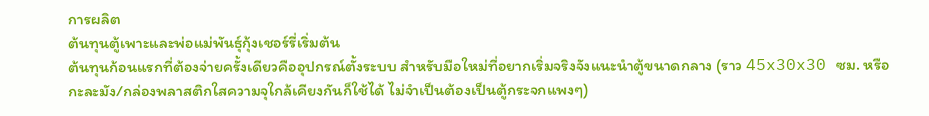การผลิต
ต้นทุนตู้เพาะและพ่อแม่พันธุ์กุ้งเชอร์รี่เริ่มต้น
ต้นทุนก้อนแรกที่ต้องจ่ายครั้งเดียวคืออุปกรณ์ตั้งระบบ สำหรับมือใหม่ที่อยากเริ่มจริงจังแนะนำตู้ขนาดกลาง (ราว 45x30x30 ซม. หรือกะละมัง/กล่องพลาสติกใสความจุใกล้เคียงกันก็ใช้ได้ ไม่จำเป็นต้องเป็นตู้กระจกแพงๆ)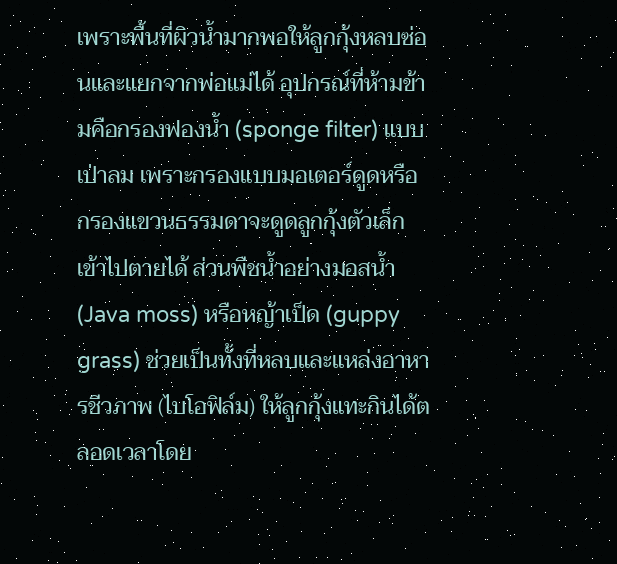เพราะพื้นที่ผิวน้ำมากพอให้ลูกกุ้งหลบซ่อนและแยกจากพ่อแม่ได้ อุปกรณ์ที่ห้ามข้ามคือกรองฟองน้ำ (sponge filter) แบบเป่าลม เพราะกรองแบบมอเตอร์ดูดหรือกรองแขวนธรรมดาจะดูดลูกกุ้งตัวเล็กเข้าไปตายได้ ส่วนพืชน้ำอย่างมอสน้ำ (Java moss) หรือหญ้าเป็ด (guppy grass) ช่วยเป็นทั้งที่หลบและแหล่งอาหารชีวภาพ (ไบโอฟิล์ม) ให้ลูกกุ้งแทะกินได้ตลอดเวลาโดย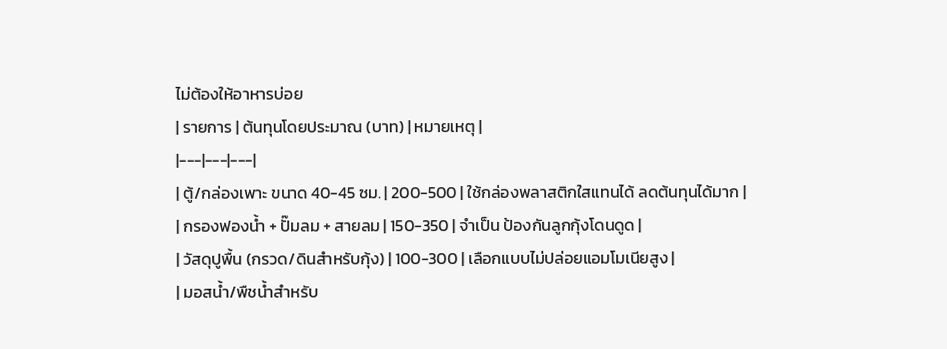ไม่ต้องให้อาหารบ่อย
| รายการ | ต้นทุนโดยประมาณ (บาท) | หมายเหตุ |
|---|---|---|
| ตู้/กล่องเพาะ ขนาด 40-45 ซม. | 200-500 | ใช้กล่องพลาสติกใสแทนได้ ลดต้นทุนได้มาก |
| กรองฟองน้ำ + ปั๊มลม + สายลม | 150-350 | จำเป็น ป้องกันลูกกุ้งโดนดูด |
| วัสดุปูพื้น (กรวด/ดินสำหรับกุ้ง) | 100-300 | เลือกแบบไม่ปล่อยแอมโมเนียสูง |
| มอสน้ำ/พืชน้ำสำหรับ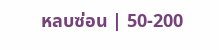หลบซ่อน | 50-200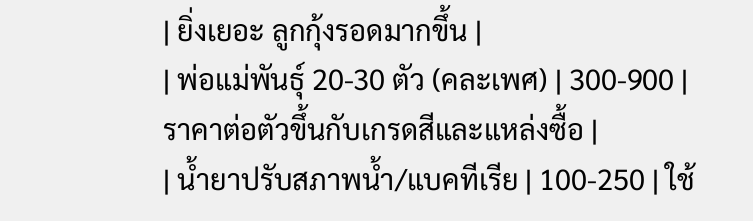| ยิ่งเยอะ ลูกกุ้งรอดมากขึ้น |
| พ่อแม่พันธุ์ 20-30 ตัว (คละเพศ) | 300-900 | ราคาต่อตัวขึ้นกับเกรดสีและแหล่งซื้อ |
| น้ำยาปรับสภาพน้ำ/แบคทีเรีย | 100-250 | ใช้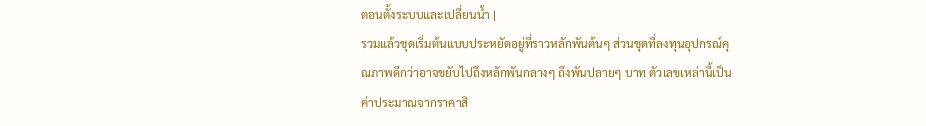ตอนตั้งระบบและเปลี่ยนน้ำ |
รวมแล้วชุดเริ่มต้นแบบประหยัดอยู่ที่ราวหลักพันต้นๆ ส่วนชุดที่ลงทุนอุปกรณ์คุณภาพดีกว่าอาจขยับไปถึงหลักพันกลางๆ ถึงพันปลายๆ บาท ตัวเลขเหล่านี้เป็นค่าประมาณจากราคาสิ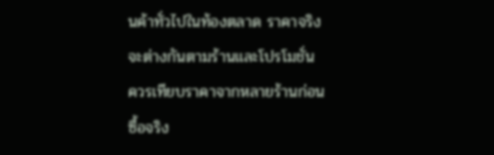นค้าทั่วไปในท้องตลาด ราคาจริงจะต่างกันตามร้านและโปรโมชั่น ควรเทียบราคาจากหลายร้านก่อนซื้อจริง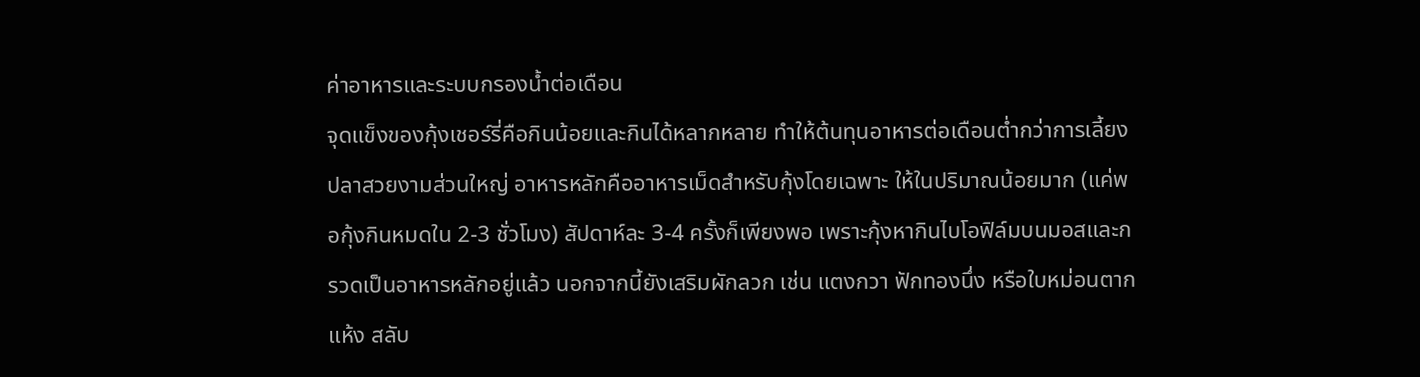ค่าอาหารและระบบกรองน้ำต่อเดือน
จุดแข็งของกุ้งเชอร์รี่คือกินน้อยและกินได้หลากหลาย ทำให้ต้นทุนอาหารต่อเดือนต่ำกว่าการเลี้ยงปลาสวยงามส่วนใหญ่ อาหารหลักคืออาหารเม็ดสำหรับกุ้งโดยเฉพาะ ให้ในปริมาณน้อยมาก (แค่พอกุ้งกินหมดใน 2-3 ชั่วโมง) สัปดาห์ละ 3-4 ครั้งก็เพียงพอ เพราะกุ้งหากินไบโอฟิล์มบนมอสและกรวดเป็นอาหารหลักอยู่แล้ว นอกจากนี้ยังเสริมผักลวก เช่น แตงกวา ฟักทองนึ่ง หรือใบหม่อนตากแห้ง สลับ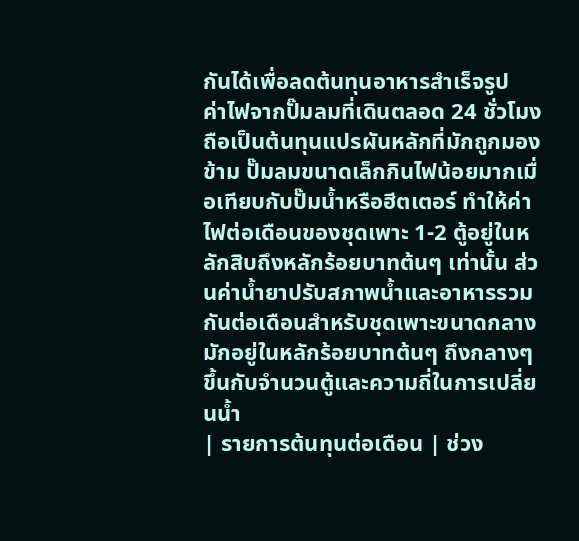กันได้เพื่อลดต้นทุนอาหารสำเร็จรูป
ค่าไฟจากปั๊มลมที่เดินตลอด 24 ชั่วโมงถือเป็นต้นทุนแปรผันหลักที่มักถูกมองข้าม ปั๊มลมขนาดเล็กกินไฟน้อยมากเมื่อเทียบกับปั๊มน้ำหรือฮีตเตอร์ ทำให้ค่าไฟต่อเดือนของชุดเพาะ 1-2 ตู้อยู่ในหลักสิบถึงหลักร้อยบาทต้นๆ เท่านั้น ส่วนค่าน้ำยาปรับสภาพน้ำและอาหารรวมกันต่อเดือนสำหรับชุดเพาะขนาดกลางมักอยู่ในหลักร้อยบาทต้นๆ ถึงกลางๆ ขึ้นกับจำนวนตู้และความถี่ในการเปลี่ยนน้ำ
| รายการต้นทุนต่อเดือน | ช่วง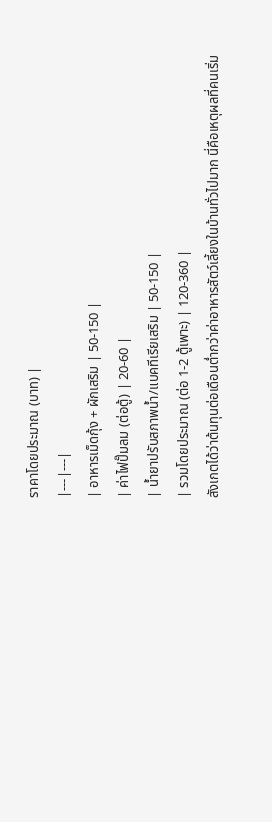ราคาโดยประมาณ (บาท) |
|---|---|
| อาหารเม็ดกุ้ง + ผักเสริม | 50-150 |
| ค่าไฟปั๊มลม (ต่อตู้) | 20-60 |
| น้ำยาปรับสภาพน้ำ/แบคทีเรียเสริม | 50-150 |
| รวมโดยประมาณ (ต่อ 1-2 ตู้เพาะ) | 120-360 |
สังเกตได้ว่าต้นทุนต่อเดือนต่ำกว่าค่าอาหารสัตว์เลี้ยงในบ้านทั่วไปมาก นี่คือเหตุผลที่คนเริ่ม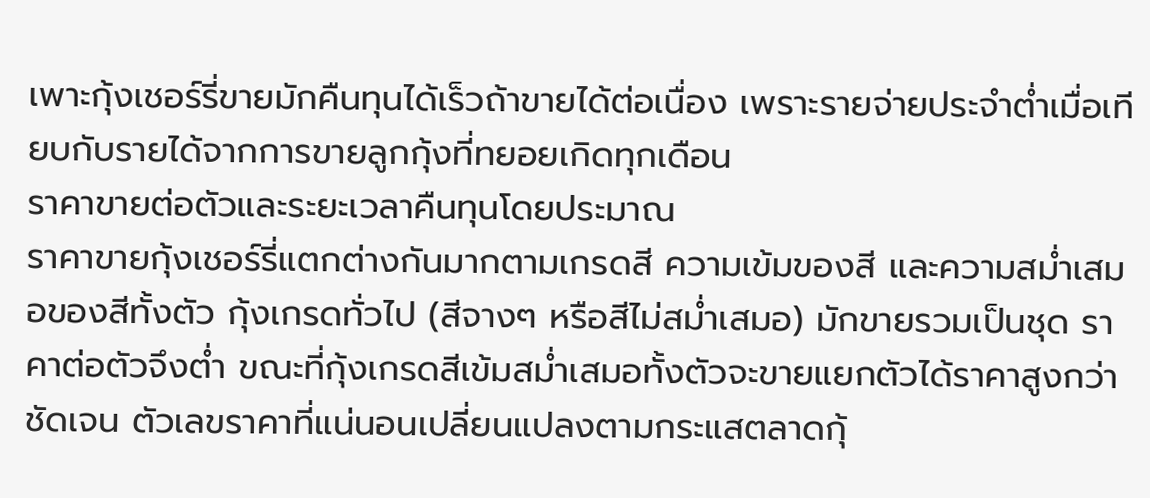เพาะกุ้งเชอร์รี่ขายมักคืนทุนได้เร็วถ้าขายได้ต่อเนื่อง เพราะรายจ่ายประจำต่ำเมื่อเทียบกับรายได้จากการขายลูกกุ้งที่ทยอยเกิดทุกเดือน
ราคาขายต่อตัวและระยะเวลาคืนทุนโดยประมาณ
ราคาขายกุ้งเชอร์รี่แตกต่างกันมากตามเกรดสี ความเข้มของสี และความสม่ำเสมอของสีทั้งตัว กุ้งเกรดทั่วไป (สีจางๆ หรือสีไม่สม่ำเสมอ) มักขายรวมเป็นชุด ราคาต่อตัวจึงต่ำ ขณะที่กุ้งเกรดสีเข้มสม่ำเสมอทั้งตัวจะขายแยกตัวได้ราคาสูงกว่าชัดเจน ตัวเลขราคาที่แน่นอนเปลี่ยนแปลงตามกระแสตลาดกุ้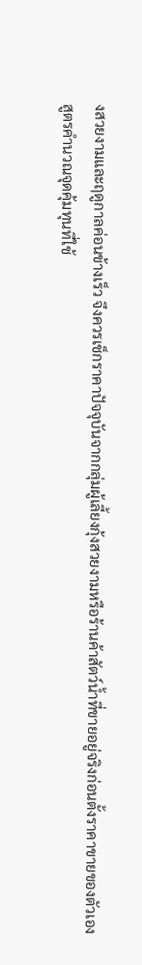งสวยงามและฤดูกาลค่อนข้างเร็ว จึงควรเช็กราคาปัจจุบันจากกลุ่มผู้เลี้ยงกุ้งสวยงามหรือร้านค้าสัตว์น้ำที่ขายอยู่จริงก่อนตั้งราคาขายของตัวเอง
สูตรคำนวณจุดคุ้มทุนที่ใช้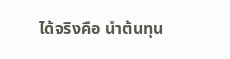ได้จริงคือ นำต้นทุน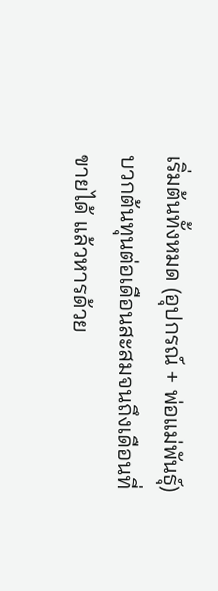เริ่มต้นทั้งหมด (อุปกรณ์ + พ่อแม่พันธุ์) บวกต้นทุนต่อเดือนสะสมจนถึงเดือนที่ขายได้ แล้วหารด้วย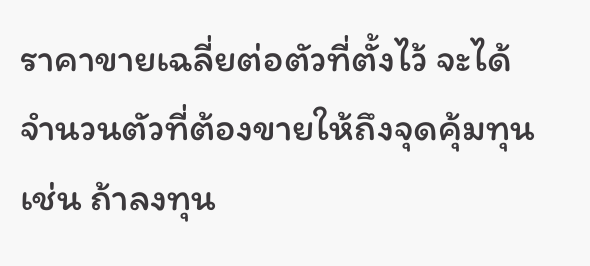ราคาขายเฉลี่ยต่อตัวที่ตั้งไว้ จะได้จำนวนตัวที่ต้องขายให้ถึงจุดคุ้มทุน เช่น ถ้าลงทุน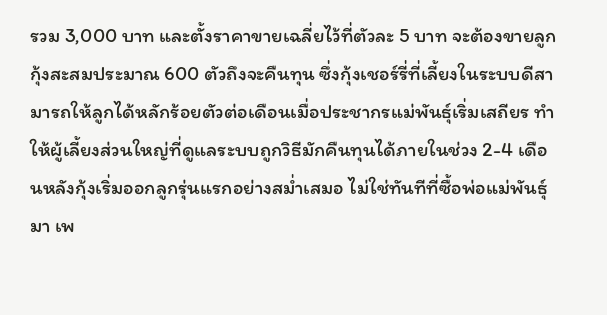รวม 3,000 บาท และตั้งราคาขายเฉลี่ยไว้ที่ตัวละ 5 บาท จะต้องขายลูกกุ้งสะสมประมาณ 600 ตัวถึงจะคืนทุน ซึ่งกุ้งเชอร์รี่ที่เลี้ยงในระบบดีสามารถให้ลูกได้หลักร้อยตัวต่อเดือนเมื่อประชากรแม่พันธุ์เริ่มเสถียร ทำให้ผู้เลี้ยงส่วนใหญ่ที่ดูแลระบบถูกวิธีมักคืนทุนได้ภายในช่วง 2-4 เดือนหลังกุ้งเริ่มออกลูกรุ่นแรกอย่างสม่ำเสมอ ไม่ใช่ทันทีที่ซื้อพ่อแม่พันธุ์มา เพ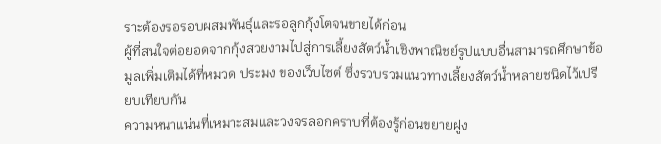ราะต้องรอรอบผสมพันธุ์และรอลูกกุ้งโตจนขายได้ก่อน
ผู้ที่สนใจต่อยอดจากกุ้งสวยงามไปสู่การเลี้ยงสัตว์น้ำเชิงพาณิชย์รูปแบบอื่นสามารถศึกษาข้อมูลเพิ่มเติมได้ที่หมวด ประมง ของเว็บไซต์ ซึ่งรวบรวมแนวทางเลี้ยงสัตว์น้ำหลายชนิดไว้เปรียบเทียบกัน
ความหนาแน่นที่เหมาะสมและวงจรลอกคราบที่ต้องรู้ก่อนขยายฝูง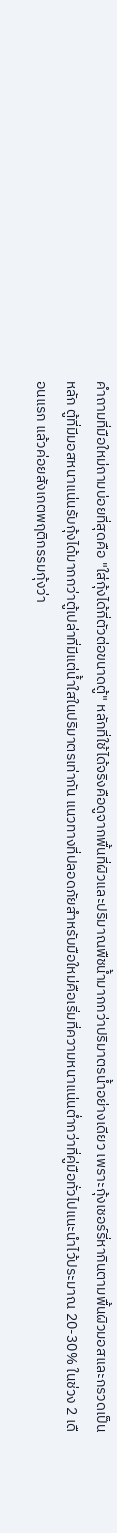คำถามที่มือใหม่ถามบ่อยที่สุดคือ "ใส่กุ้งได้กี่ตัวต่อขนาดตู้" หลักที่ใช้ได้จริงคือดูจากพื้นที่ผิวและปริมาณพืชน้ำมากกว่าปริมาตรน้ำอย่างเดียว เพราะกุ้งเชอร์รี่หากินตามพื้นผิวมอสและกรวดเป็นหลัก ตู้ที่มีมอสหนาแน่นรับกุ้งได้มากกว่าตู้เปล่าที่มีแต่น้ำใสในปริมาตรเท่ากัน แนวทางที่ปลอดภัยสำหรับมือใหม่คือเริ่มที่ความหนาแน่นต่ำกว่าที่คู่มือทั่วไปแนะนำไว้ประมาณ 20-30% ในช่วง 2 เดือนแรก แล้วค่อยสังเกตพฤติกรรมกุ้งว่า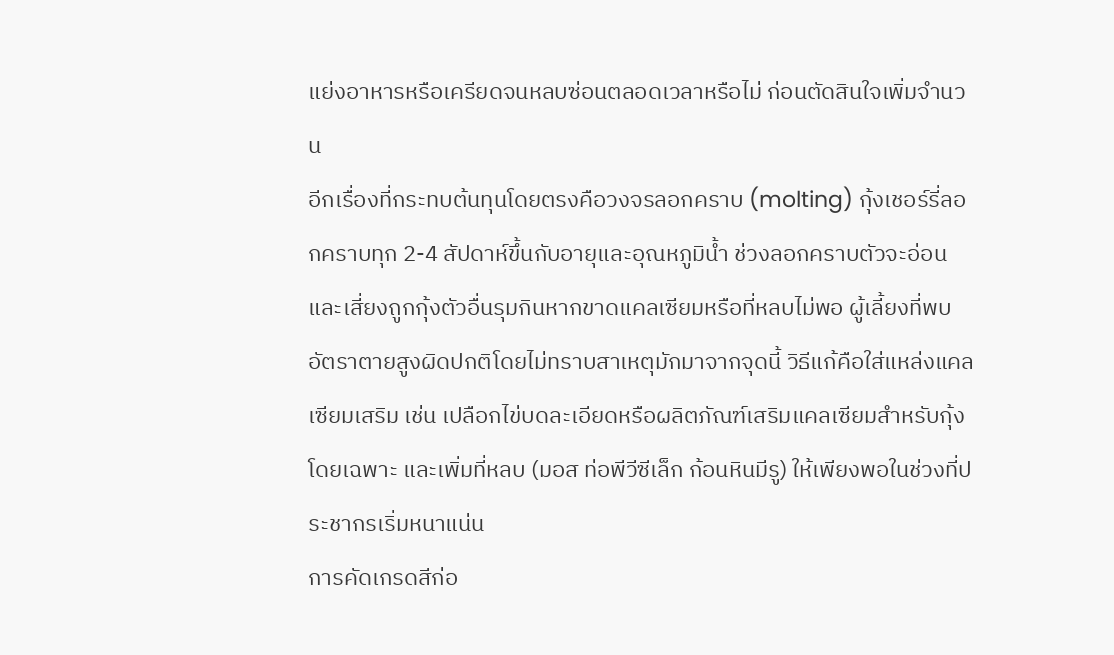แย่งอาหารหรือเครียดจนหลบซ่อนตลอดเวลาหรือไม่ ก่อนตัดสินใจเพิ่มจำนวน
อีกเรื่องที่กระทบต้นทุนโดยตรงคือวงจรลอกคราบ (molting) กุ้งเชอร์รี่ลอกคราบทุก 2-4 สัปดาห์ขึ้นกับอายุและอุณหภูมิน้ำ ช่วงลอกคราบตัวจะอ่อนและเสี่ยงถูกกุ้งตัวอื่นรุมกินหากขาดแคลเซียมหรือที่หลบไม่พอ ผู้เลี้ยงที่พบอัตราตายสูงผิดปกติโดยไม่ทราบสาเหตุมักมาจากจุดนี้ วิธีแก้คือใส่แหล่งแคลเซียมเสริม เช่น เปลือกไข่บดละเอียดหรือผลิตภัณฑ์เสริมแคลเซียมสำหรับกุ้งโดยเฉพาะ และเพิ่มที่หลบ (มอส ท่อพีวีซีเล็ก ก้อนหินมีรู) ให้เพียงพอในช่วงที่ประชากรเริ่มหนาแน่น
การคัดเกรดสีก่อ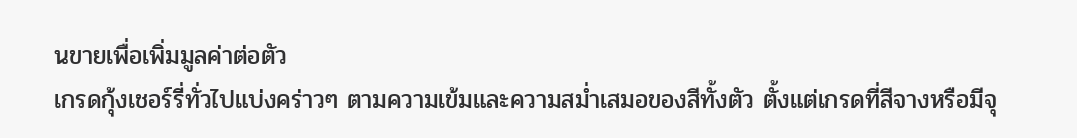นขายเพื่อเพิ่มมูลค่าต่อตัว
เกรดกุ้งเชอร์รี่ทั่วไปแบ่งคร่าวๆ ตามความเข้มและความสม่ำเสมอของสีทั้งตัว ตั้งแต่เกรดที่สีจางหรือมีจุ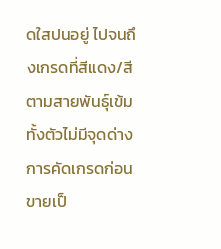ดใสปนอยู่ ไปจนถึงเกรดที่สีแดง/สีตามสายพันธุ์เข้มทั้งตัวไม่มีจุดด่าง การคัดเกรดก่อนขายเป็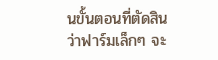นขั้นตอนที่ตัดสินว่าฟาร์มเล็กๆ จะ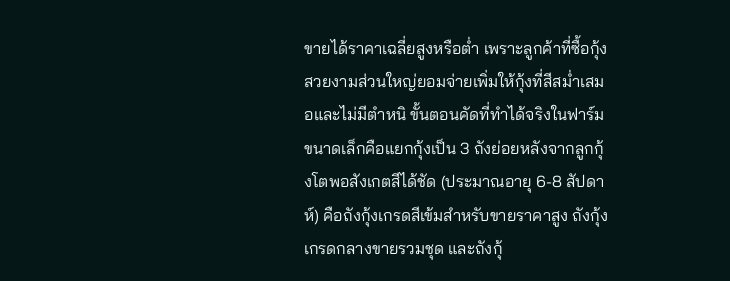ขายได้ราคาเฉลี่ยสูงหรือต่ำ เพราะลูกค้าที่ซื้อกุ้งสวยงามส่วนใหญ่ยอมจ่ายเพิ่มให้กุ้งที่สีสม่ำเสมอและไม่มีตำหนิ ขั้นตอนคัดที่ทำได้จริงในฟาร์มขนาดเล็กคือแยกกุ้งเป็น 3 ถังย่อยหลังจากลูกกุ้งโตพอสังเกตสีได้ชัด (ประมาณอายุ 6-8 สัปดาห์) คือถังกุ้งเกรดสีเข้มสำหรับขายราคาสูง ถังกุ้งเกรดกลางขายรวมชุด และถังกุ้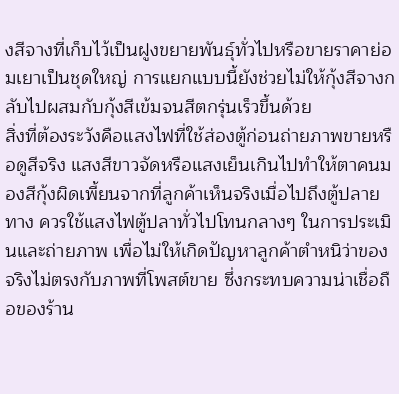งสีจางที่เก็บไว้เป็นฝูงขยายพันธุ์ทั่วไปหรือขายราคาย่อมเยาเป็นชุดใหญ่ การแยกแบบนี้ยังช่วยไม่ให้กุ้งสีจางกลับไปผสมกับกุ้งสีเข้มจนสีตกรุ่นเร็วขึ้นด้วย
สิ่งที่ต้องระวังคือแสงไฟที่ใช้ส่องตู้ก่อนถ่ายภาพขายหรือดูสีจริง แสงสีขาวจัดหรือแสงเย็นเกินไปทำให้ตาคนมองสีกุ้งผิดเพี้ยนจากที่ลูกค้าเห็นจริงเมื่อไปถึงตู้ปลายทาง ควรใช้แสงไฟตู้ปลาทั่วไปโทนกลางๆ ในการประเมินและถ่ายภาพ เพื่อไม่ให้เกิดปัญหาลูกค้าตำหนิว่าของจริงไม่ตรงกับภาพที่โพสต์ขาย ซึ่งกระทบความน่าเชื่อถือของร้าน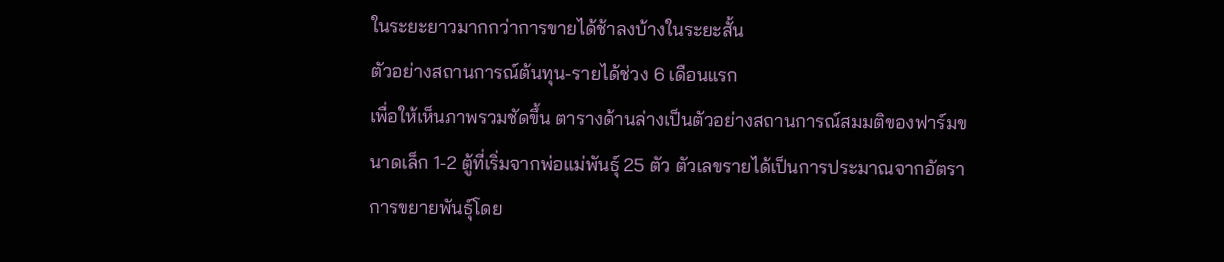ในระยะยาวมากกว่าการขายได้ช้าลงบ้างในระยะสั้น
ตัวอย่างสถานการณ์ต้นทุน-รายได้ช่วง 6 เดือนแรก
เพื่อให้เห็นภาพรวมชัดขึ้น ตารางด้านล่างเป็นตัวอย่างสถานการณ์สมมติของฟาร์มขนาดเล็ก 1-2 ตู้ที่เริ่มจากพ่อแม่พันธุ์ 25 ตัว ตัวเลขรายได้เป็นการประมาณจากอัตราการขยายพันธุ์โดย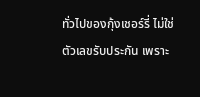ทั่วไปของกุ้งเชอร์รี่ ไม่ใช่ตัวเลขรับประกัน เพราะ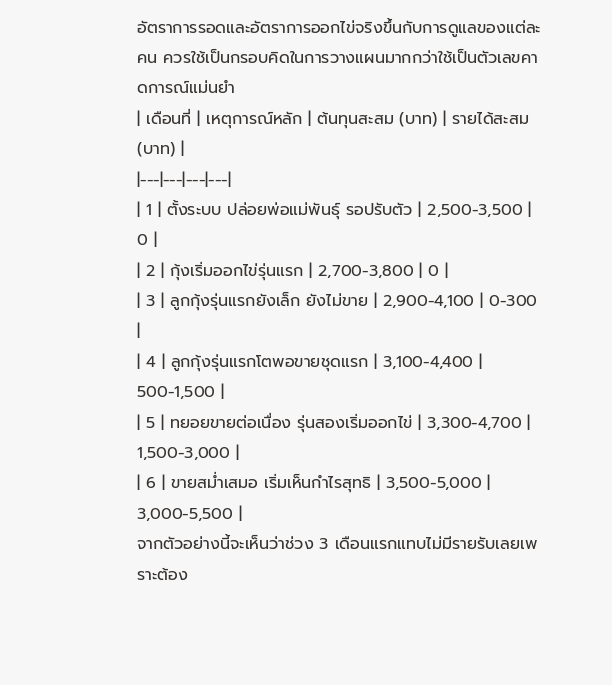อัตราการรอดและอัตราการออกไข่จริงขึ้นกับการดูแลของแต่ละคน ควรใช้เป็นกรอบคิดในการวางแผนมากกว่าใช้เป็นตัวเลขคาดการณ์แม่นยำ
| เดือนที่ | เหตุการณ์หลัก | ต้นทุนสะสม (บาท) | รายได้สะสม (บาท) |
|---|---|---|---|
| 1 | ตั้งระบบ ปล่อยพ่อแม่พันธุ์ รอปรับตัว | 2,500-3,500 | 0 |
| 2 | กุ้งเริ่มออกไข่รุ่นแรก | 2,700-3,800 | 0 |
| 3 | ลูกกุ้งรุ่นแรกยังเล็ก ยังไม่ขาย | 2,900-4,100 | 0-300 |
| 4 | ลูกกุ้งรุ่นแรกโตพอขายชุดแรก | 3,100-4,400 | 500-1,500 |
| 5 | ทยอยขายต่อเนื่อง รุ่นสองเริ่มออกไข่ | 3,300-4,700 | 1,500-3,000 |
| 6 | ขายสม่ำเสมอ เริ่มเห็นกำไรสุทธิ | 3,500-5,000 | 3,000-5,500 |
จากตัวอย่างนี้จะเห็นว่าช่วง 3 เดือนแรกแทบไม่มีรายรับเลยเพราะต้อง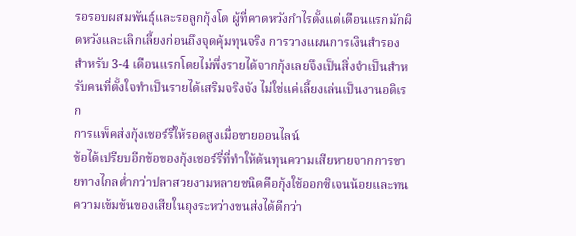รอรอบผสมพันธุ์และรอลูกกุ้งโต ผู้ที่คาดหวังกำไรตั้งแต่เดือนแรกมักผิดหวังและเลิกเลี้ยงก่อนถึงจุดคุ้มทุนจริง การวางแผนการเงินสำรองสำหรับ 3-4 เดือนแรกโดยไม่พึ่งรายได้จากกุ้งเลยจึงเป็นสิ่งจำเป็นสำหรับคนที่ตั้งใจทำเป็นรายได้เสริมจริงจัง ไม่ใช่แค่เลี้ยงเล่นเป็นงานอดิเรก
การแพ็คส่งกุ้งเชอร์รี่ให้รอดสูงเมื่อขายออนไลน์
ข้อได้เปรียบอีกข้อของกุ้งเชอร์รี่ที่ทำให้ต้นทุนความเสียหายจากการขายทางไกลต่ำกว่าปลาสวยงามหลายชนิดคือกุ้งใช้ออกซิเจนน้อยและทนความเข้มข้นของเสียในถุงระหว่างขนส่งได้ดีกว่า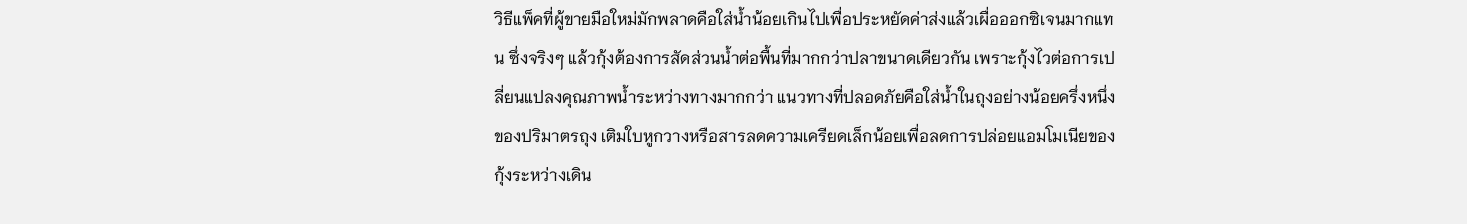วิธีแพ็คที่ผู้ขายมือใหม่มักพลาดคือใส่น้ำน้อยเกินไปเพื่อประหยัดค่าส่งแล้วเผื่อออกซิเจนมากแทน ซึ่งจริงๆ แล้วกุ้งต้องการสัดส่วนน้ำต่อพื้นที่มากกว่าปลาขนาดเดียวกัน เพราะกุ้งไวต่อการเปลี่ยนแปลงคุณภาพน้ำระหว่างทางมากกว่า แนวทางที่ปลอดภัยคือใส่น้ำในถุงอย่างน้อยครึ่งหนึ่งของปริมาตรถุง เติมใบหูกวางหรือสารลดความเครียดเล็กน้อยเพื่อลดการปล่อยแอมโมเนียของกุ้งระหว่างเดิน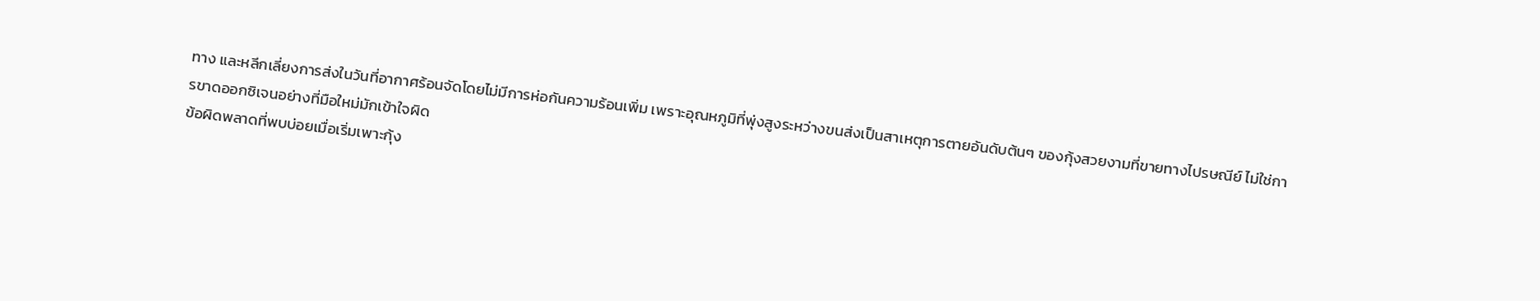ทาง และหลีกเลี่ยงการส่งในวันที่อากาศร้อนจัดโดยไม่มีการห่อกันความร้อนเพิ่ม เพราะอุณหภูมิที่พุ่งสูงระหว่างขนส่งเป็นสาเหตุการตายอันดับต้นๆ ของกุ้งสวยงามที่ขายทางไปรษณีย์ ไม่ใช่การขาดออกซิเจนอย่างที่มือใหม่มักเข้าใจผิด
ข้อผิดพลาดที่พบบ่อยเมื่อเริ่มเพาะกุ้ง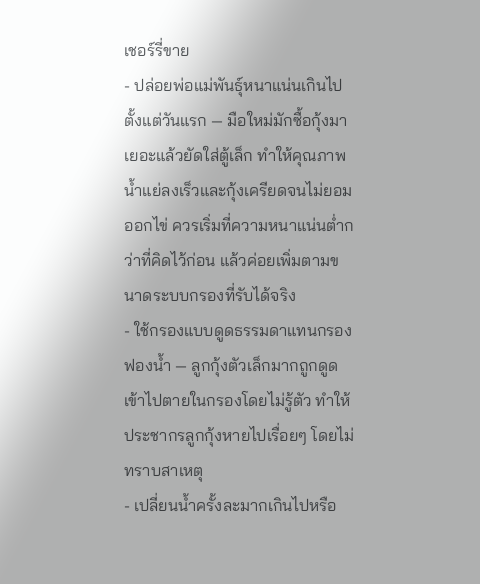เชอร์รี่ขาย
- ปล่อยพ่อแม่พันธุ์หนาแน่นเกินไปตั้งแต่วันแรก — มือใหม่มักซื้อกุ้งมาเยอะแล้วยัดใส่ตู้เล็ก ทำให้คุณภาพน้ำแย่ลงเร็วและกุ้งเครียดจนไม่ยอมออกไข่ ควรเริ่มที่ความหนาแน่นต่ำกว่าที่คิดไว้ก่อน แล้วค่อยเพิ่มตามขนาดระบบกรองที่รับได้จริง
- ใช้กรองแบบดูดธรรมดาแทนกรองฟองน้ำ — ลูกกุ้งตัวเล็กมากถูกดูดเข้าไปตายในกรองโดยไม่รู้ตัว ทำให้ประชากรลูกกุ้งหายไปเรื่อยๆ โดยไม่ทราบสาเหตุ
- เปลี่ยนน้ำครั้งละมากเกินไปหรือ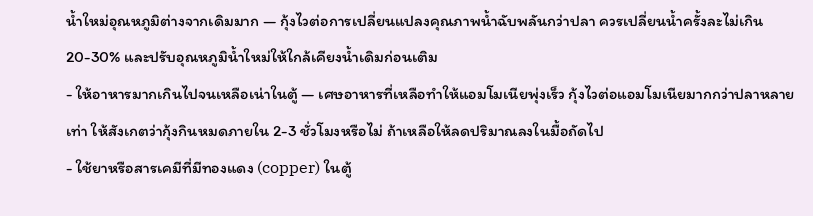น้ำใหม่อุณหภูมิต่างจากเดิมมาก — กุ้งไวต่อการเปลี่ยนแปลงคุณภาพน้ำฉับพลันกว่าปลา ควรเปลี่ยนน้ำครั้งละไม่เกิน 20-30% และปรับอุณหภูมิน้ำใหม่ให้ใกล้เคียงน้ำเดิมก่อนเติม
- ให้อาหารมากเกินไปจนเหลือเน่าในตู้ — เศษอาหารที่เหลือทำให้แอมโมเนียพุ่งเร็ว กุ้งไวต่อแอมโมเนียมากกว่าปลาหลายเท่า ให้สังเกตว่ากุ้งกินหมดภายใน 2-3 ชั่วโมงหรือไม่ ถ้าเหลือให้ลดปริมาณลงในมื้อถัดไป
- ใช้ยาหรือสารเคมีที่มีทองแดง (copper) ในตู้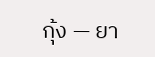กุ้ง — ยา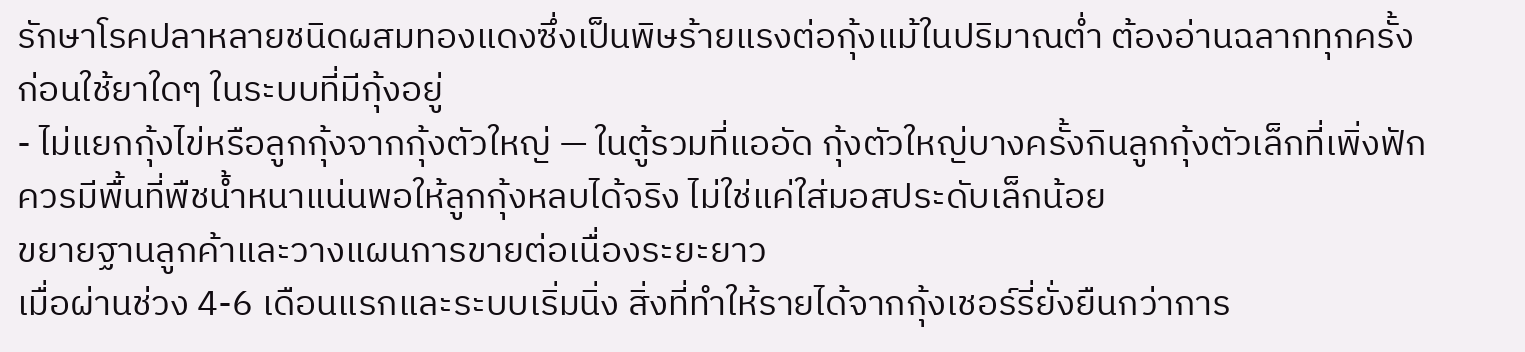รักษาโรคปลาหลายชนิดผสมทองแดงซึ่งเป็นพิษร้ายแรงต่อกุ้งแม้ในปริมาณต่ำ ต้องอ่านฉลากทุกครั้งก่อนใช้ยาใดๆ ในระบบที่มีกุ้งอยู่
- ไม่แยกกุ้งไข่หรือลูกกุ้งจากกุ้งตัวใหญ่ — ในตู้รวมที่แออัด กุ้งตัวใหญ่บางครั้งกินลูกกุ้งตัวเล็กที่เพิ่งฟัก ควรมีพื้นที่พืชน้ำหนาแน่นพอให้ลูกกุ้งหลบได้จริง ไม่ใช่แค่ใส่มอสประดับเล็กน้อย
ขยายฐานลูกค้าและวางแผนการขายต่อเนื่องระยะยาว
เมื่อผ่านช่วง 4-6 เดือนแรกและระบบเริ่มนิ่ง สิ่งที่ทำให้รายได้จากกุ้งเชอร์รี่ยั่งยืนกว่าการ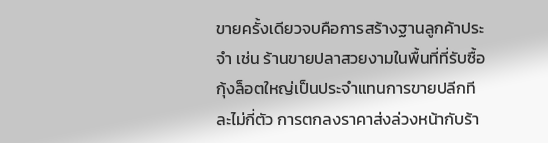ขายครั้งเดียวจบคือการสร้างฐานลูกค้าประจำ เช่น ร้านขายปลาสวยงามในพื้นที่ที่รับซื้อกุ้งล็อตใหญ่เป็นประจำแทนการขายปลีกทีละไม่กี่ตัว การตกลงราคาส่งล่วงหน้ากับร้า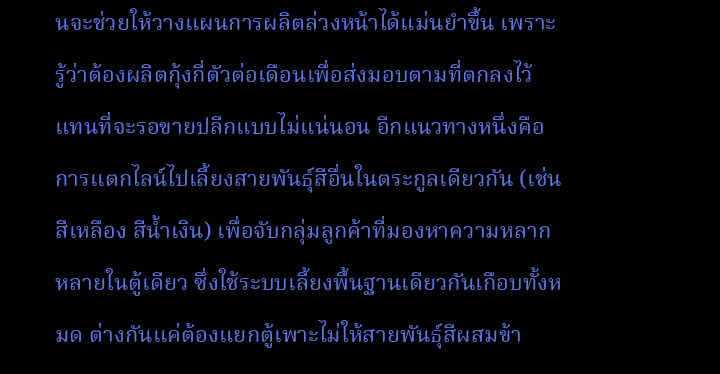นจะช่วยให้วางแผนการผลิตล่วงหน้าได้แม่นยำขึ้น เพราะรู้ว่าต้องผลิตกุ้งกี่ตัวต่อเดือนเพื่อส่งมอบตามที่ตกลงไว้ แทนที่จะรอขายปลีกแบบไม่แน่นอน อีกแนวทางหนึ่งคือการแตกไลน์ไปเลี้ยงสายพันธุ์สีอื่นในตระกูลเดียวกัน (เช่น สีเหลือง สีน้ำเงิน) เพื่อจับกลุ่มลูกค้าที่มองหาความหลากหลายในตู้เดียว ซึ่งใช้ระบบเลี้ยงพื้นฐานเดียวกันเกือบทั้งหมด ต่างกันแค่ต้องแยกตู้เพาะไม่ให้สายพันธุ์สีผสมข้า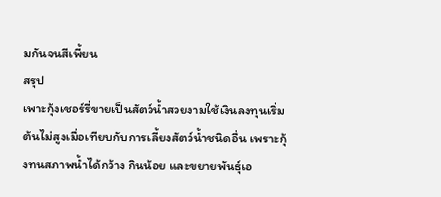มกันจนสีเพี้ยน
สรุป
เพาะกุ้งเชอร์รี่ขายเป็นสัตว์น้ำสวยงามใช้เงินลงทุนเริ่มต้นไม่สูงเมื่อเทียบกับการเลี้ยงสัตว์น้ำชนิดอื่น เพราะกุ้งทนสภาพน้ำได้กว้าง กินน้อย และขยายพันธุ์เอ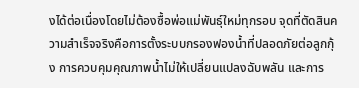งได้ต่อเนื่องโดยไม่ต้องซื้อพ่อแม่พันธุ์ใหม่ทุกรอบ จุดที่ตัดสินความสำเร็จจริงคือการตั้งระบบกรองฟองน้ำที่ปลอดภัยต่อลูกกุ้ง การควบคุมคุณภาพน้ำไม่ให้เปลี่ยนแปลงฉับพลัน และการ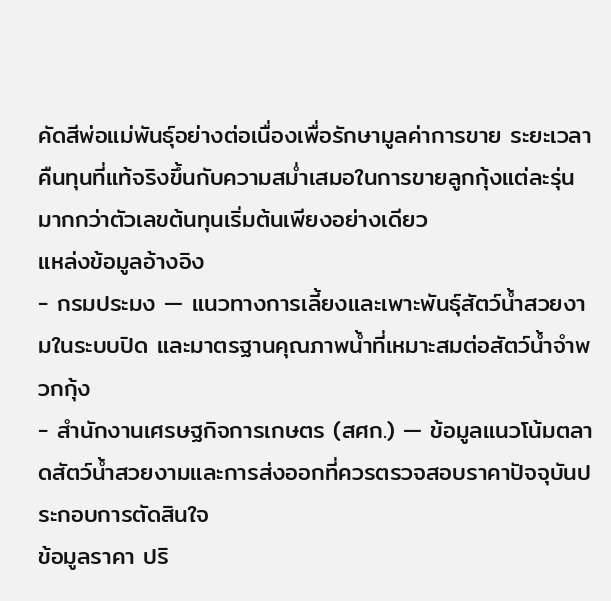คัดสีพ่อแม่พันธุ์อย่างต่อเนื่องเพื่อรักษามูลค่าการขาย ระยะเวลาคืนทุนที่แท้จริงขึ้นกับความสม่ำเสมอในการขายลูกกุ้งแต่ละรุ่นมากกว่าตัวเลขต้นทุนเริ่มต้นเพียงอย่างเดียว
แหล่งข้อมูลอ้างอิง
- กรมประมง — แนวทางการเลี้ยงและเพาะพันธุ์สัตว์น้ำสวยงามในระบบปิด และมาตรฐานคุณภาพน้ำที่เหมาะสมต่อสัตว์น้ำจำพวกกุ้ง
- สำนักงานเศรษฐกิจการเกษตร (สศก.) — ข้อมูลแนวโน้มตลาดสัตว์น้ำสวยงามและการส่งออกที่ควรตรวจสอบราคาปัจจุบันประกอบการตัดสินใจ
ข้อมูลราคา ปริ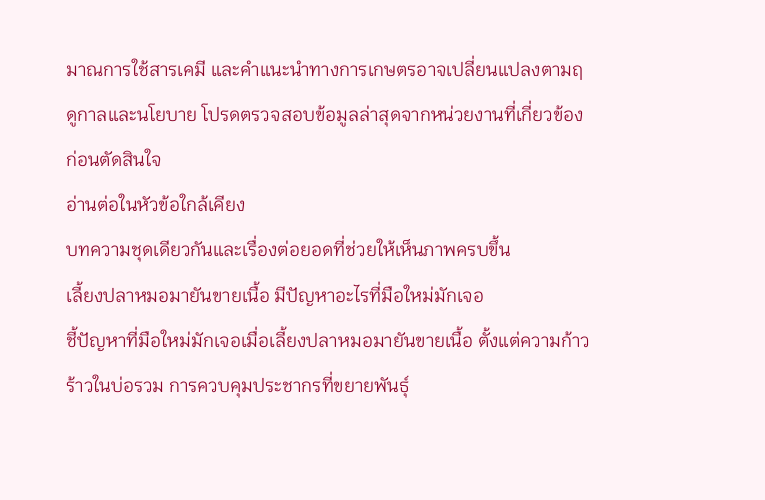มาณการใช้สารเคมี และคำแนะนำทางการเกษตรอาจเปลี่ยนแปลงตามฤดูกาลและนโยบาย โปรดตรวจสอบข้อมูลล่าสุดจากหน่วยงานที่เกี่ยวข้องก่อนตัดสินใจ
อ่านต่อในหัวข้อใกล้เคียง
บทความชุดเดียวกันและเรื่องต่อยอดที่ช่วยให้เห็นภาพครบขึ้น
เลี้ยงปลาหมอมายันขายเนื้อ มีปัญหาอะไรที่มือใหม่มักเจอ
ชี้ปัญหาที่มือใหม่มักเจอเมื่อเลี้ยงปลาหมอมายันขายเนื้อ ตั้งแต่ความก้าวร้าวในบ่อรวม การควบคุมประชากรที่ขยายพันธุ์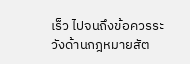เร็ว ไปจนถึงข้อควรระวังด้านกฎหมายสัต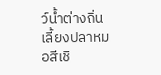ว์น้ำต่างถิ่น
เลี้ยงปลาหมอสีเชิ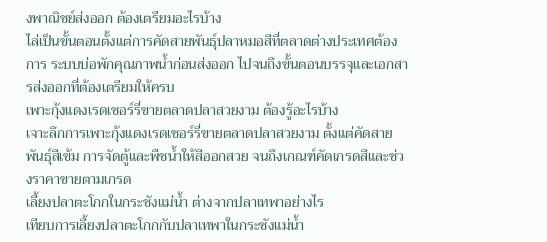งพาณิชย์ส่งออก ต้องเตรียมอะไรบ้าง
ไล่เป็นขั้นตอนตั้งแต่การคัดสายพันธุ์ปลาหมอสีที่ตลาดต่างประเทศต้องการ ระบบบ่อพักคุณภาพน้ำก่อนส่งออก ไปจนถึงขั้นตอนบรรจุและเอกสารส่งออกที่ต้องเตรียมให้ครบ
เพาะกุ้งแดงเรดเชอร์รี่ขายตลาดปลาสวยงาม ต้องรู้อะไรบ้าง
เจาะลึกการเพาะกุ้งแดงเรดเชอร์รี่ขายตลาดปลาสวยงาม ตั้งแต่คัดสายพันธุ์สีเข้ม การจัดตู้และพืชน้ำให้สีออกสวย จนถึงเกณฑ์คัดเกรดสีและช่วงราคาขายตามเกรด
เลี้ยงปลาตะโกกในกระชังแม่น้ำ ต่างจากปลาเทพาอย่างไร
เทียบการเลี้ยงปลาตะโกกกับปลาเทพาในกระชังแม่น้ำ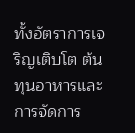ทั้งอัตราการเจริญเติบโต ต้นทุนอาหารและการจัดการ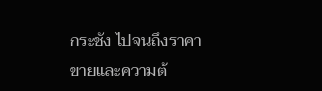กระชัง ไปจนถึงราคาขายและความต้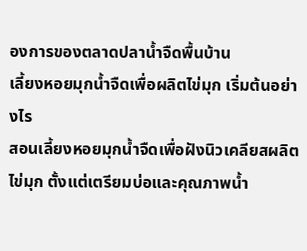องการของตลาดปลาน้ำจืดพื้นบ้าน
เลี้ยงหอยมุกน้ำจืดเพื่อผลิตไข่มุก เริ่มต้นอย่างไร
สอนเลี้ยงหอยมุกน้ำจืดเพื่อฝังนิวเคลียสผลิตไข่มุก ตั้งแต่เตรียมบ่อและคุณภาพน้ำ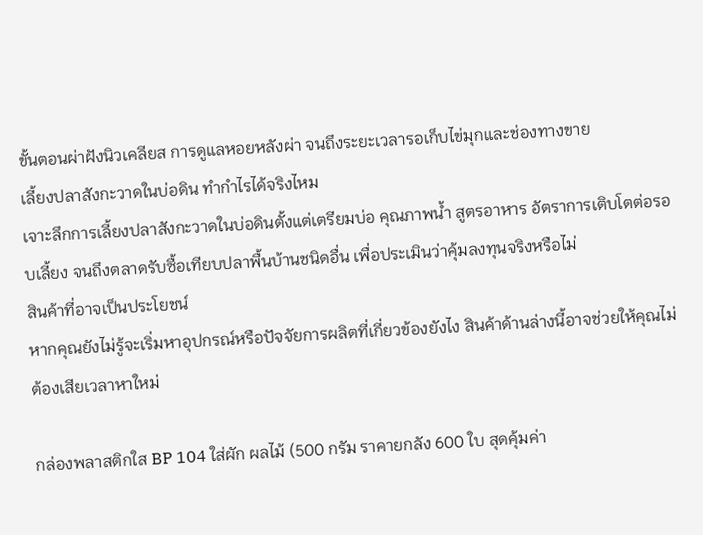ขั้นตอนผ่าฝังนิวเคลียส การดูแลหอยหลังผ่า จนถึงระยะเวลารอเก็บไข่มุกและช่องทางขาย
เลี้ยงปลาสังกะวาดในบ่อดิน ทำกำไรได้จริงไหม
เจาะลึกการเลี้ยงปลาสังกะวาดในบ่อดินตั้งแต่เตรียมบ่อ คุณภาพน้ำ สูตรอาหาร อัตราการเติบโตต่อรอบเลี้ยง จนถึงตลาดรับซื้อเทียบปลาพื้นบ้านชนิดอื่น เพื่อประเมินว่าคุ้มลงทุนจริงหรือไม่
สินค้าที่อาจเป็นประโยชน์
หากคุณยังไม่รู้จะเริ่มหาอุปกรณ์หรือปัจจัยการผลิตที่เกี่ยวข้องยังไง สินค้าด้านล่างนี้อาจช่วยให้คุณไม่ต้องเสียเวลาหาใหม่

กล่องพลาสติกใส BP 104 ใส่ผัก ผลไม้ (500 กรัม ราคายกลัง 600 ใบ สุดคุ้มค่า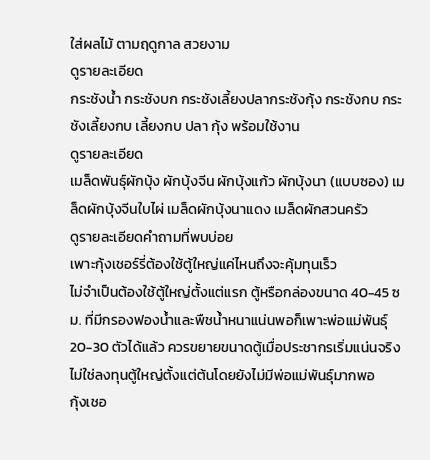ใส่ผลไม้ ตามฤดูกาล สวยงาม
ดูรายละเอียด
กระชังน้ำ กระชังบก กระชังเลี้ยงปลากระชังกุ้ง กระชังกบ กระชังเลี้ยงกบ เลี้ยงกบ ปลา กุ้ง พร้อมใช้งาน
ดูรายละเอียด
เมล็ดพันธุ์ผักบุ้ง ผักบุ้งจีน ผักบุ้งแก้ว ผักบุ้งนา (แบบซอง) เมล็ดผักบุ้งจีนใบไผ่ เมล็ดผักบุ้งนาแดง เมล็ดผักสวนครัว
ดูรายละเอียดคำถามที่พบบ่อย
เพาะกุ้งเชอร์รี่ต้องใช้ตู้ใหญ่แค่ไหนถึงจะคุ้มทุนเร็ว
ไม่จำเป็นต้องใช้ตู้ใหญ่ตั้งแต่แรก ตู้หรือกล่องขนาด 40-45 ซม. ที่มีกรองฟองน้ำและพืชน้ำหนาแน่นพอก็เพาะพ่อแม่พันธุ์ 20-30 ตัวได้แล้ว ควรขยายขนาดตู้เมื่อประชากรเริ่มแน่นจริง ไม่ใช่ลงทุนตู้ใหญ่ตั้งแต่ต้นโดยยังไม่มีพ่อแม่พันธุ์มากพอ
กุ้งเชอ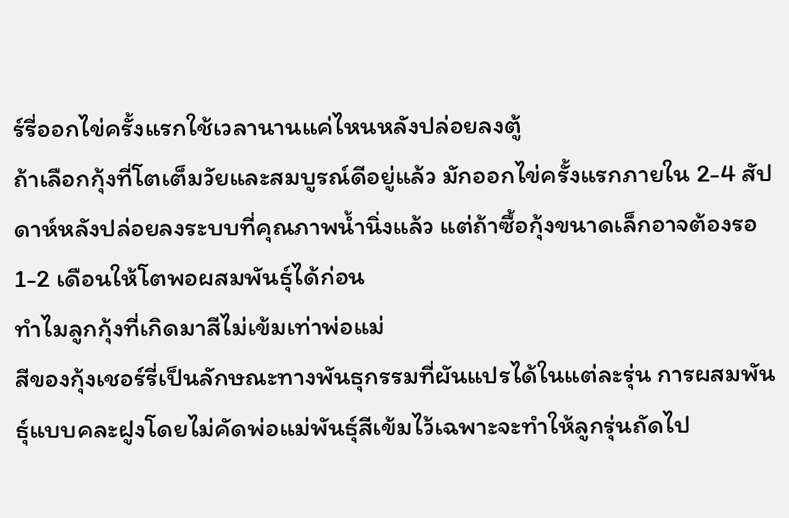ร์รี่ออกไข่ครั้งแรกใช้เวลานานแค่ไหนหลังปล่อยลงตู้
ถ้าเลือกกุ้งที่โตเต็มวัยและสมบูรณ์ดีอยู่แล้ว มักออกไข่ครั้งแรกภายใน 2-4 สัปดาห์หลังปล่อยลงระบบที่คุณภาพน้ำนิ่งแล้ว แต่ถ้าซื้อกุ้งขนาดเล็กอาจต้องรอ 1-2 เดือนให้โตพอผสมพันธุ์ได้ก่อน
ทำไมลูกกุ้งที่เกิดมาสีไม่เข้มเท่าพ่อแม่
สีของกุ้งเชอร์รี่เป็นลักษณะทางพันธุกรรมที่ผันแปรได้ในแต่ละรุ่น การผสมพันธุ์แบบคละฝูงโดยไม่คัดพ่อแม่พันธุ์สีเข้มไว้เฉพาะจะทำให้ลูกรุ่นถัดไป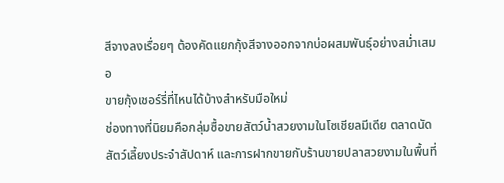สีจางลงเรื่อยๆ ต้องคัดแยกกุ้งสีจางออกจากบ่อผสมพันธุ์อย่างสม่ำเสมอ
ขายกุ้งเชอร์รี่ที่ไหนได้บ้างสำหรับมือใหม่
ช่องทางที่นิยมคือกลุ่มซื้อขายสัตว์น้ำสวยงามในโซเชียลมีเดีย ตลาดนัดสัตว์เลี้ยงประจำสัปดาห์ และการฝากขายกับร้านขายปลาสวยงามในพื้นที่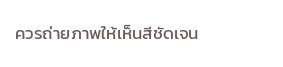ควรถ่ายภาพให้เห็นสีชัดเจน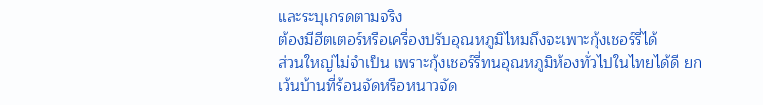และระบุเกรดตามจริง
ต้องมีฮีตเตอร์หรือเครื่องปรับอุณหภูมิไหมถึงจะเพาะกุ้งเชอร์รี่ได้
ส่วนใหญ่ไม่จำเป็น เพราะกุ้งเชอร์รี่ทนอุณหภูมิห้องทั่วไปในไทยได้ดี ยกเว้นบ้านที่ร้อนจัดหรือหนาวจัด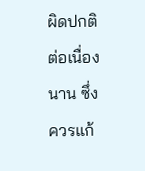ผิดปกติต่อเนื่องนาน ซึ่งควรแก้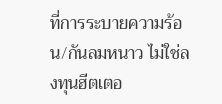ที่การระบายความร้อน/กันลมหนาว ไม่ใช่ลงทุนฮีตเตอ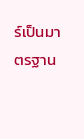ร์เป็นมาตรฐาน